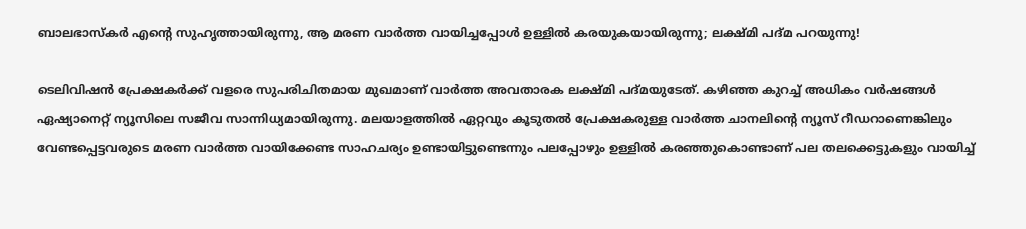ബാലഭാസ്കർ എന്റെ സുഹൃത്തായിരുന്നു, ആ മരണ വാർത്ത വായിച്ചപ്പോൾ ഉള്ളിൽ കരയുകയായിരുന്നു; ലക്ഷ്മി പദ്മ പറയുന്നു!

ടെലിവിഷൻ പ്രേക്ഷകർക്ക് വളരെ സുപരിചിതമായ മുഖമാണ് വാർത്ത അവതാരക ലക്ഷ്മി പദ്മയുടേത്. കഴിഞ്ഞ കുറച്ച് അധികം വർഷങ്ങൾ ഏഷ്യാനെറ്റ് ന്യൂസിലെ സജീവ സാന്നിധ്യമായിരുന്നു. മലയാളത്തിൽ ഏറ്റവും കൂടുതൽ പ്രേക്ഷകരുള്ള വാർത്ത ചാനലിന്റെ ന്യൂസ് റീഡറാണെങ്കിലും വേണ്ടപ്പെട്ടവരുടെ മരണ വാർത്ത വായിക്കേണ്ട സാഹചര്യം ഉണ്ടായിട്ടുണ്ടെന്നും പലപ്പോഴും ഉള്ളിൽ കരഞ്ഞുകൊണ്ടാണ് പല തലക്കെട്ടുകളും വായിച്ച്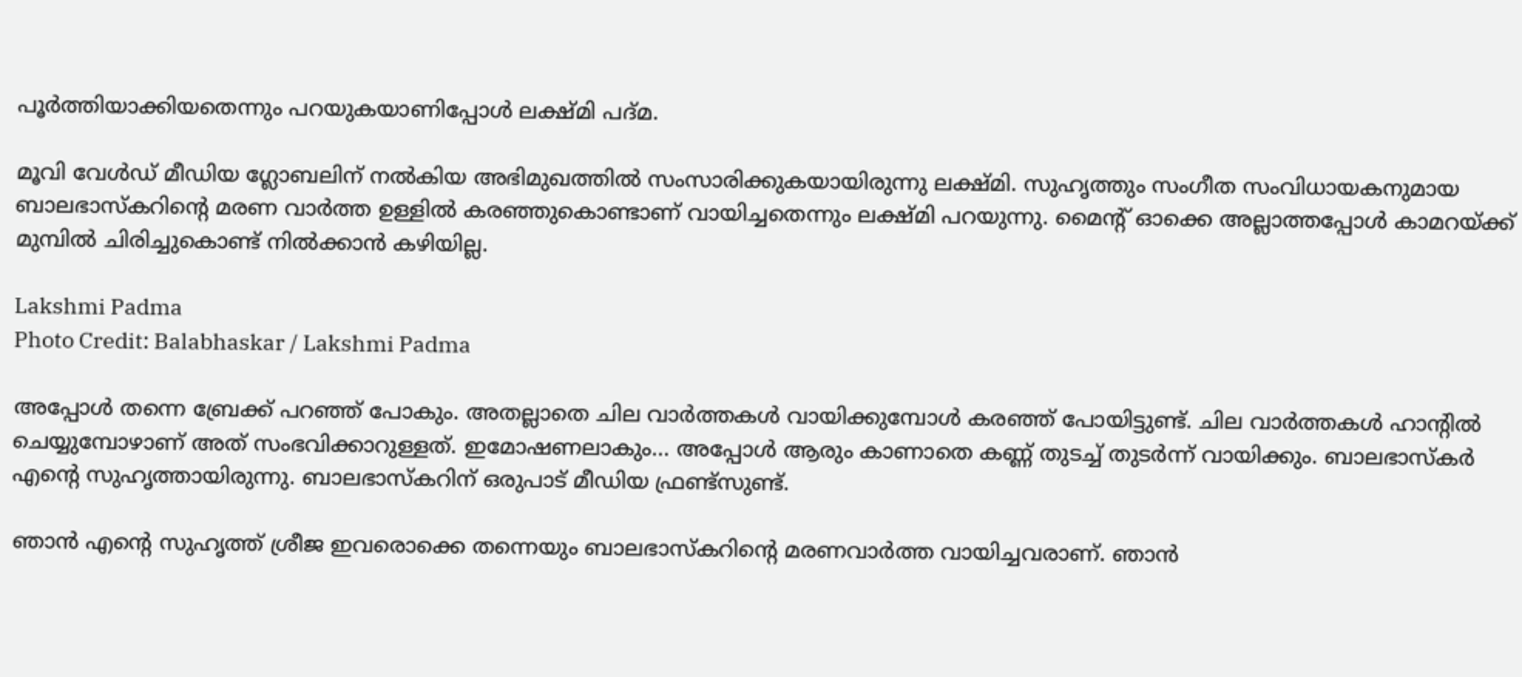പൂർത്തിയാക്കിയതെന്നും പറയുകയാണിപ്പോൾ ലക്ഷ്മി പദ്മ.

മൂവി വേൾഡ് മീഡിയ ഗ്ലോബലിന് നൽകിയ അഭിമുഖത്തിൽ സംസാരിക്കുകയായിരുന്നു ലക്ഷ്മി. സുഹൃത്തും സംഗീത സംവിധായകനുമായ ബാലഭാസ്കറിന്റെ മരണ വാർത്ത ഉള്ളിൽ കരഞ്ഞുകൊണ്ടാണ് വായിച്ചതെന്നും ലക്ഷ്മി പറയുന്നു. മൈന്റ് ഓക്കെ അല്ലാത്തപ്പോൾ കാമറയ്ക്ക് മുമ്പിൽ ചിരിച്ചുകൊണ്ട് നിൽക്കാൻ കഴിയില്ല.

Lakshmi Padma
Photo Credit: Balabhaskar / Lakshmi Padma

അപ്പോൾ തന്നെ ബ്രേക്ക് പറ‍‍ഞ്ഞ് പോകും. അതല്ലാതെ ചില വാർത്തകൾ വായിക്കുമ്പോൾ കരഞ്ഞ് പോയിട്ടുണ്ട്. ചില വാർത്തകൾ ഹാന്റിൽ ചെയ്യുമ്പോഴാണ് അത് സംഭവിക്കാറുള്ളത്. ഇമോഷണലാകും... അപ്പോൾ ആരും കാണാതെ കണ്ണ് തുടച്ച് തുടർന്ന് വായിക്കും. ബാലഭാസ്കർ എന്റെ സുഹ‍ൃത്തായിരുന്നു. ബാലഭാസ്കറിന് ഒരുപാട് മീഡിയ ഫ്രണ്ട്സുണ്ട്.

ഞാൻ എന്റെ സുഹൃത്ത് ശ്രീജ ഇവരൊക്കെ തന്നെയും ബാലഭാസ്കറിന്റെ മരണവാർത്ത വായിച്ചവരാണ്. ഞാൻ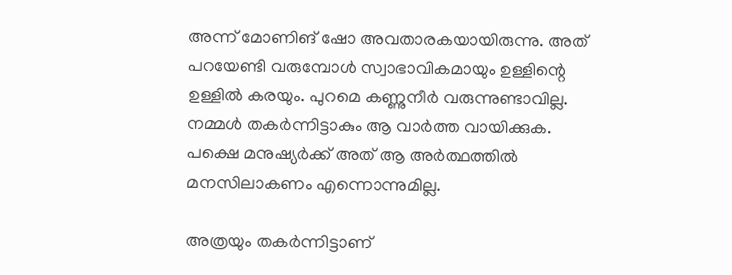അന്ന് മോണിങ് ഷോ അവതാരകയായിരുന്നു. അത് പറയേണ്ടി വരുമ്പോൾ സ്വാഭാവികമായും ഉള്ളിന്റെ ഉള്ളിൽ കരയും. പുറമെ കണ്ണുനീർ വരുന്നുണ്ടാവില്ല. നമ്മൾ തകർന്നിട്ടാകും ആ വാർത്ത വായിക്കുക. പക്ഷെ മനുഷ്യർക്ക് അത് ആ അർത്ഥത്തിൽ മനസിലാകണം എന്നൊന്നുമില്ല.

അത്രയും തകർന്നിട്ടാണ്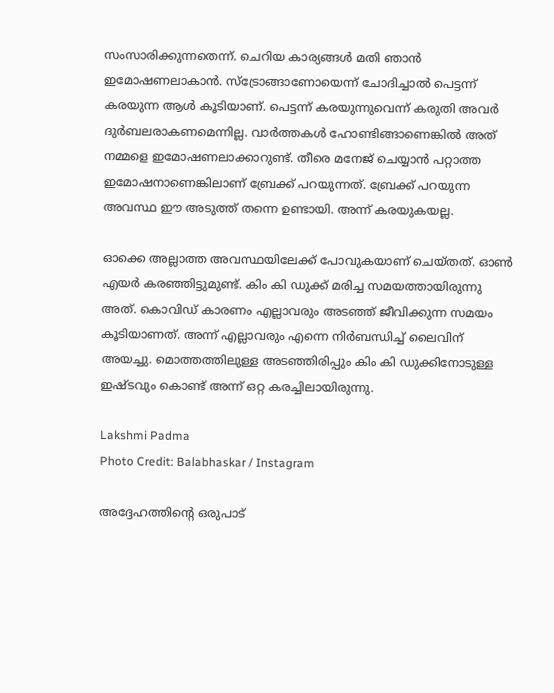സംസാരിക്കുന്നതെന്ന്. ചെറിയ കാര്യങ്ങൾ മതി ഞാൻ ഇമോഷണലാകാൻ. സ്ട്രോങ്ങാണോയെന്ന് ചോദിച്ചാൽ പെട്ടന്ന് കരയുന്ന ആൾ കൂടിയാണ്. പെട്ടന്ന് കരയുന്നുവെന്ന് കരുതി അവർ ദുർബലരാകണമെന്നില്ല. വാർത്തകൾ ഹോണ്ടിങ്ങാണെങ്കിൽ അത് നമ്മളെ ഇമോഷണലാക്കാറുണ്ട്. തീരെ മനേജ് ചെയ്യാൻ പറ്റാത്ത ഇമോഷനാണെങ്കിലാണ് ബ്രേക്ക് പറയുന്നത്. ബ്രേക്ക് പറയുന്ന അവസ്ഥ ഈ അടുത്ത് ‍തന്നെ ഉണ്ടായി. അന്ന് കരയുകയല്ല.

ഓക്കെ അല്ലാത്ത അവസ്ഥയിലേക്ക് പോവുകയാണ് ചെയ്തത്. ഓൺ എയർ കരഞ്ഞിട്ടുമുണ്ട്. കിം കി ഡുക്ക് മരിച്ച സമയത്തായിരുന്നു അത്. കൊവിഡ് കാരണം എല്ലാവരും അടഞ്ഞ് ജീവിക്കുന്ന സമയം കൂടിയാണത്. അന്ന് എല്ലാവരും എന്നെ നിർബന്ധിച്ച് ലൈവിന് അയച്ചു. മൊത്തത്തിലുള്ള അടഞ്ഞിരിപ്പും കിം കി ഡുക്കിനോടുള്ള ഇഷ്ടവും കൊണ്ട് അന്ന് ഒറ്റ കരച്ചിലായിരുന്നു.

Lakshmi Padma
Photo Credit: Balabhaskar / Instagram

അദ്ദേഹത്തിന്റെ ഒരുപാട്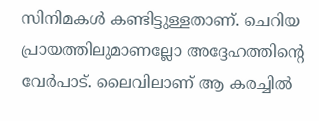സിനിമകൾ കണ്ടിട്ടുള്ളതാണ്. ചെറിയ പ്രായത്തിലുമാണല്ലോ അദ്ദേഹത്തിന്റെ വേർപാട്. ലൈവിലാണ് ആ കരച്ചിൽ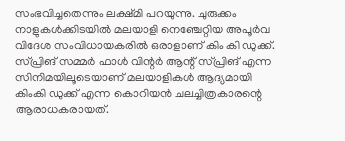സംഭവിച്ചതെന്നും ലക്ഷ്മി പറയുന്നു. ചുരുക്കം നാളുകള്‍ക്കിടയില്‍ മലയാളി നെഞ്ചേറ്റിയ അപൂര്‍വ വിദേശ സംവിധായകരില്‍ ഒരാളാണ് കിം കി ഡുക്ക്. സ്പ്രിങ് സമ്മര്‍ ഫാള്‍ വിന്റര്‍ ആന്റ് സ്പ്രിങ് എന്ന സിനിമയിലൂടെയാണ് മലയാളികള്‍ ആദ്യമായി കിംകി ഡുക്ക് എന്ന കൊറിയന്‍ ചലച്ചിത്രകാരന്റെ ആരാധകരായത്.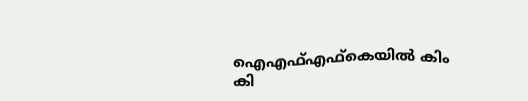ഐഎഫ്എഫ്‌കെയില്‍ കിം കി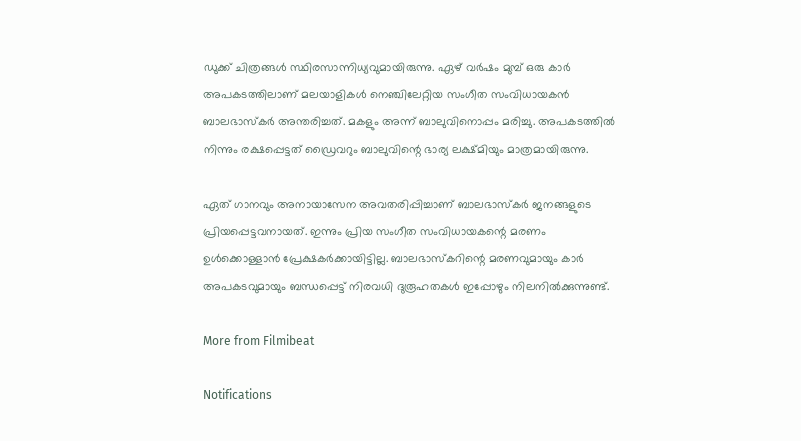ഡുക്ക് ചിത്രങ്ങള്‍ സ്ഥിരസാന്നിധ്യവുമായിരുന്നു. ഏഴ് വർഷം മുമ്പ് ഒരു കാർ അപകടത്തിലാണ് മലയാളികൾ നെഞ്ചിലേറ്റിയ സംഗീത സംവിധായകൻ ബാലഭാസ്കർ അന്തരിച്ചത്. മകളും അന്ന് ബാലുവിനൊപ്പം മരിച്ചു. അപകടത്തിൽ നിന്നും രക്ഷപ്പെട്ടത് ഡ്രൈവറും ബാലുവിന്റെ ഭാര്യ ലക്ഷ്മിയും മാത്രമായിരുന്നു.

ഏത് ഗാനവും അനായാസേന അവതരിപ്പിച്ചാണ് ബാലഭാസ്കർ ജനങ്ങളുടെ പ്രിയപ്പെട്ടവനായത്. ഇന്നും പ്രിയ സംഗീത സംവിധായകന്റെ മരണം ഉൾക്കൊള്ളാൻ പ്രേക്ഷകർക്കായിട്ടില്ല. ബാലഭാസ്കറിന്റെ മരണവുമായും കാർ അപകടവുമായും ബന്ധപ്പെട്ട് നിരവധി ദുരൂഹതകൾ ഇപ്പോഴും നിലനിൽക്കുന്നുണ്ട്.

More from Filmibeat

Notifications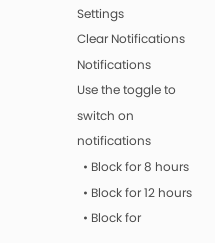Settings
Clear Notifications
Notifications
Use the toggle to switch on notifications
  • Block for 8 hours
  • Block for 12 hours
  • Block for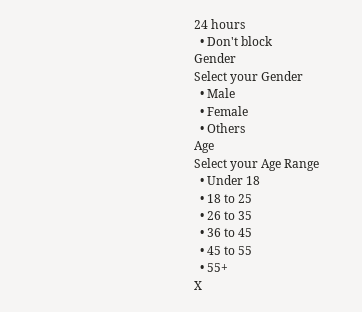24 hours
  • Don't block
Gender
Select your Gender
  • Male
  • Female
  • Others
Age
Select your Age Range
  • Under 18
  • 18 to 25
  • 26 to 35
  • 36 to 45
  • 45 to 55
  • 55+
X